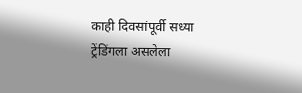काही दिवसांपूर्वी सध्या ट्रेंडिंगला असलेला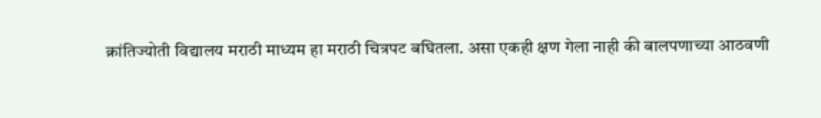क्रांतिज्योती विद्यालय मराठी माध्यम हा मराठी चित्रपट बघितला. असा एकही क्षण गेला नाही की बालपणाच्या आठवणी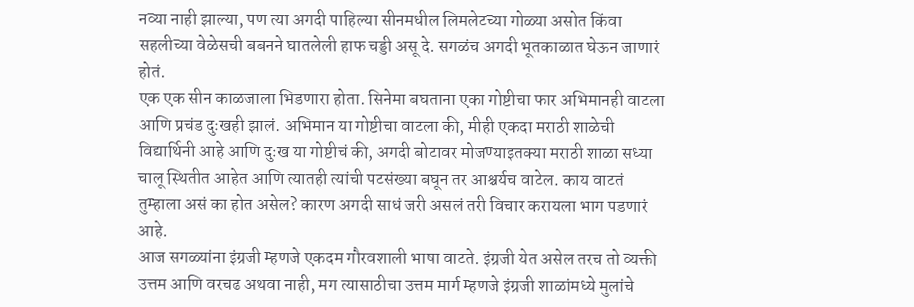नव्या नाही झाल्या, पण त्या अगदी पाहिल्या सीनमधील लिमलेटच्या गोळ्या असोत किंवा सहलीच्या वेळेसची बबनने घातलेली हाफ चड्डी असू दे. सगळंच अगदी भूतकाळात घेऊन जाणारं होतं.
एक एक सीन काळजाला भिडणारा होता. सिनेमा बघताना एका गोष्टीचा फार अभिमानही वाटला आणि प्रचंड दुःखही झालं. अभिमान या गोष्टीचा वाटला की, मीही एकदा मराठी शाळेची विद्यार्थिनी आहे आणि दुःख या गोष्टीचं की, अगदी बोटावर मोजण्याइतक्या मराठी शाळा सध्या चालू स्थितीत आहेत आणि त्यातही त्यांची पटसंख्या बघून तर आश्चर्यच वाटेल. काय वाटतं तुम्हाला असं का होत असेल? कारण अगदी साधं जरी असलं तरी विचार करायला भाग पडणारं आहे.
आज सगळ्यांना इंग्रजी म्हणजे एकदम गौरवशाली भाषा वाटते. इंग्रजी येत असेल तरच तो व्यक्ती उत्तम आणि वरचढ अथवा नाही, मग त्यासाठीचा उत्तम मार्ग म्हणजे इंग्रजी शाळांमध्ये मुलांचे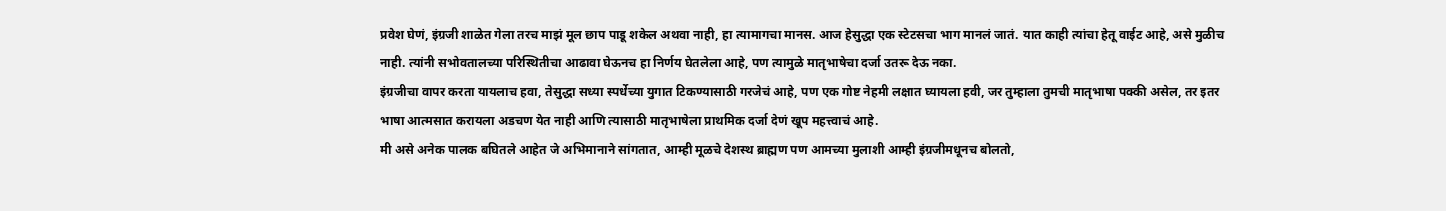प्रवेश घेणं, इंग्रजी शाळेत गेला तरच माझं मूल छाप पाडू शकेल अथवा नाही, हा त्यामागचा मानस. आज हेसुद्धा एक स्टेटसचा भाग मानलं जातं. यात काही त्यांचा हेतू वाईट आहे, असे मुळीच नाही. त्यांनी सभोवतालच्या परिस्थितीचा आढावा घेऊनच हा निर्णय घेतलेला आहे, पण त्यामुळे मातृभाषेचा दर्जा उतरू देऊ नका.
इंग्रजीचा वापर करता यायलाच हवा, तेसुद्धा सध्या स्पर्धेच्या युगात टिकण्यासाठी गरजेचं आहे, पण एक गोष्ट नेहमी लक्षात घ्यायला हवी, जर तुम्हाला तुमची मातृभाषा पक्की असेल, तर इतर भाषा आत्मसात करायला अडचण येत नाही आणि त्यासाठी मातृभाषेला प्राथमिक दर्जा देणं खूप महत्त्वाचं आहे.
मी असे अनेक पालक बघितले आहेत जे अभिमानाने सांगतात, आम्ही मूळचे देशस्थ ब्राह्मण पण आमच्या मुलाशी आम्ही इंग्रजीमधूनच बोलतो,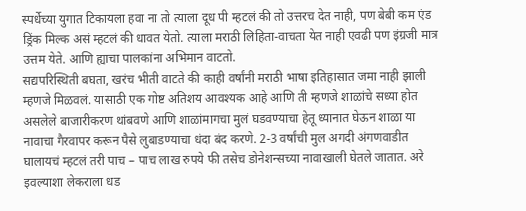स्पर्धेच्या युगात टिकायला हवा ना तो त्याला दूध पी म्हटलं की तो उत्तरच देत नाही, पण बेबी कम एंड ड्रिंक मिल्क असं म्हटलं की धावत येतो. त्याला मराठी लिहिता-वाचता येत नाही एवढी पण इंग्रजी मात्र उत्तम येते. आणि ह्याचा पालकांना अभिमान वाटतो.
सद्यपरिस्थिती बघता, खरंच भीती वाटते की काही वर्षांनी मराठी भाषा इतिहासात जमा नाही झाली म्हणजे मिळवलं. यासाठी एक गोष्ट अतिशय आवश्यक आहे आणि ती म्हणजे शाळांचे सध्या होत असलेले बाजारीकरण थांबवणे आणि शाळांमागचा मुलं घडवण्याचा हेतू ध्यानात घेऊन शाळा या नावाचा गैरवापर करून पैसे लुबाडण्याचा धंदा बंद करणे. 2-3 वर्षांची मुल अगदी अंगणवाडीत घालायचं म्हटलं तरी पाच – पाच लाख रुपये फी तसेच डोनेशन्सच्या नावाखाली घेतले जातात. अरे इवल्याशा लेकराला धड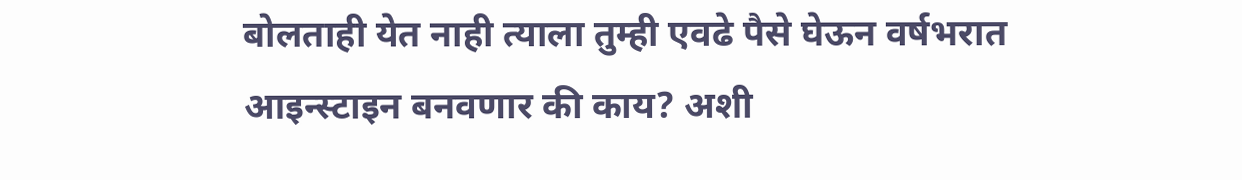बोलताही येत नाही त्याला तुम्ही एवढे पैसे घेऊन वर्षभरात आइन्स्टाइन बनवणार की काय? अशी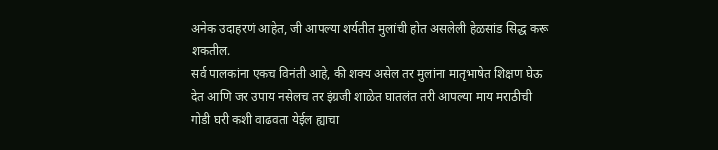अनेक उदाहरणं आहेत, जी आपल्या शर्यतीत मुलांची होत असलेली हेळसांड सिद्ध करू शकतील.
सर्व पालकांना एकच विनंती आहे, की शक्य असेल तर मुलांना मातृभाषेत शिक्षण घेऊ देत आणि जर उपाय नसेलच तर इंग्रजी शाळेत घातलंत तरी आपल्या माय मराठीची गोडी घरी कशी वाढवता येईल ह्याचा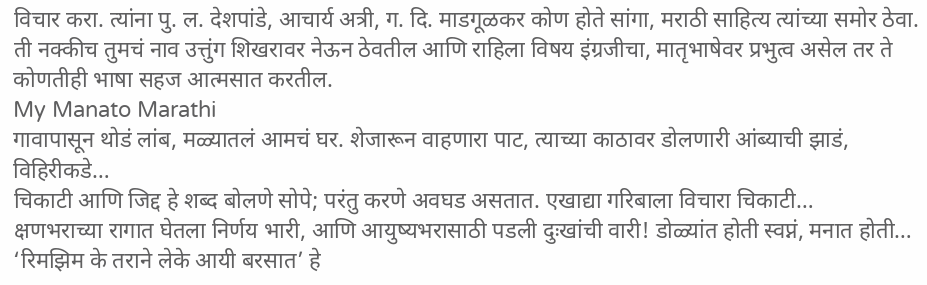विचार करा. त्यांना पु. ल. देशपांडे, आचार्य अत्री, ग. दि. माडगूळकर कोण होते सांगा, मराठी साहित्य त्यांच्या समोर ठेवा. ती नक्कीच तुमचं नाव उत्तुंग शिखरावर नेऊन ठेवतील आणि राहिला विषय इंग्रजीचा, मातृभाषेवर प्रभुत्व असेल तर ते कोणतीही भाषा सहज आत्मसात करतील.
My Manato Marathi
गावापासून थोडं लांब, मळ्यातलं आमचं घर. शेजारून वाहणारा पाट, त्याच्या काठावर डोलणारी आंब्याची झाडं, विहिरीकडे…
चिकाटी आणि जिद्द हे शब्द बोलणे सोपे; परंतु करणे अवघड असतात. एखाद्या गरिबाला विचारा चिकाटी…
क्षणभराच्या रागात घेतला निर्णय भारी, आणि आयुष्यभरासाठी पडली दुःखांची वारी! डोळ्यांत होती स्वप्नं, मनात होती…
‘रिमझिम के तराने लेके आयी बरसात’ हे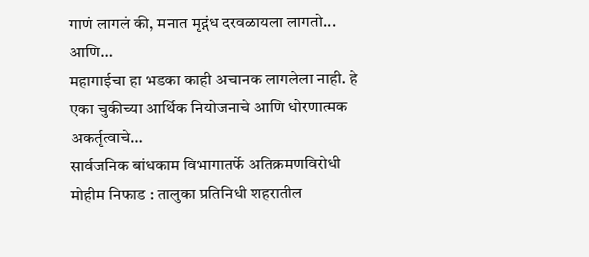गाणं लागलं की, मनात मृद्गंध दरवळायला लागतो... आणि…
महागाईचा हा भडका काही अचानक लागलेला नाही. हे एका चुकीच्या आर्थिक नियोजनाचे आणि धोरणात्मक अकर्तृत्वाचे…
सार्वजनिक बांधकाम विभागातर्फे अतिक्रमणविरोधी मोहीम निफाड : तालुका प्रतिनिधी शहरातील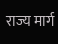राज्य मार्ग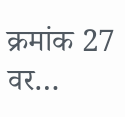क्रमांक 27 वर…